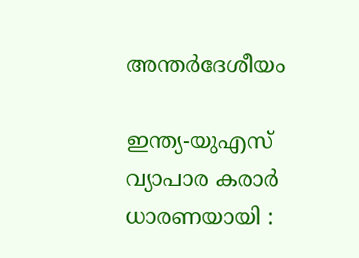അന്തർദേശീയം

ഇന്ത്യ-യുഎസ് വ്യാപാര കരാര്‍ ധാരണയായി :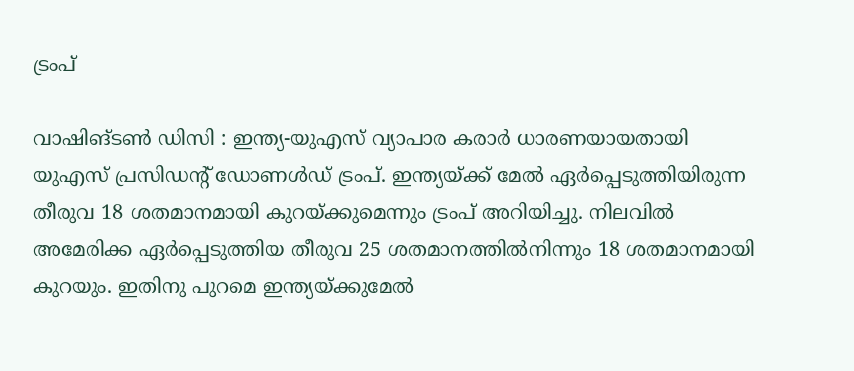ട്രംപ്

വാഷിങ്ടണ്‍ ഡിസി : ഇന്ത്യ-യുഎസ് വ്യാപാര കരാര്‍ ധാരണയായതായി യുഎസ് പ്രസിഡന്റ് ഡോണള്‍ഡ് ട്രംപ്. ഇന്ത്യയ്ക്ക് മേല്‍ ഏര്‍പ്പെടുത്തിയിരുന്ന തീരുവ 18 ശതമാനമായി കുറയ്ക്കുമെന്നും ട്രംപ് അറിയിച്ചു. നിലവിൽ അമേരിക്ക ഏർപ്പെടുത്തിയ തീരുവ 25 ശതമാനത്തിൽനിന്നും 18 ശതമാനമായി കുറയും. ഇതിനു പുറമെ ഇന്ത്യയ്ക്കുമേൽ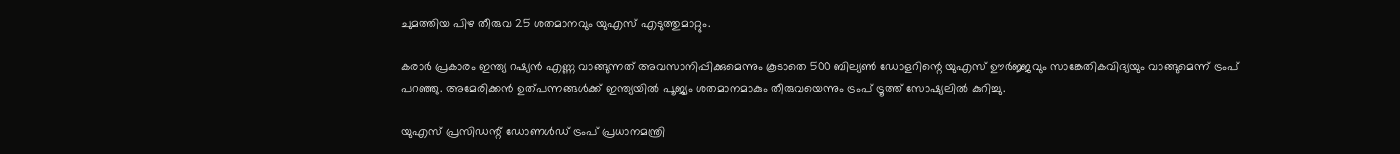ചുമത്തിയ പിഴ തീരുവ 25 ശതമാനവും യുഎസ് എടുത്തുമാറ്റും.

കരാര്‍ പ്രകാരം ഇന്ത്യ റഷ്യന്‍ എണ്ണ വാങ്ങുന്നത് അവസാനിപ്പിക്കുമെന്നും കൂടാതെ 500 ബില്യണ്‍ ഡോളറിന്റെ യുഎസ് ഊര്‍ജ്ജവും സാങ്കേതികവിദ്യയും വാങ്ങുമെന്ന് ട്രംപ് പറഞ്ഞു. അമേരിക്കന്‍ ഉത്പന്നങ്ങള്‍ക്ക് ഇന്ത്യയില്‍ പൂജ്യം ശതമാനമാകും തീരുവയെന്നും ട്രംപ് ട്രൂത്ത് സോഷ്യലില്‍ കുറിച്ചു.

യുഎസ് പ്രസിഡന്റ് ഡോണള്‍ഡ് ട്രംപ് പ്രധാനമന്ത്രി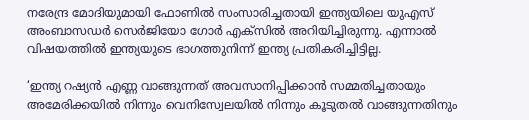നരേന്ദ്ര മോദിയുമായി ഫോണില്‍ സംസാരിച്ചതായി ഇന്ത്യയിലെ യുഎസ് അംബാസഡര്‍ സെര്‍ജിയോ ഗോര്‍ എക്‌സില്‍ അറിയിച്ചിരുന്നു. എന്നാല്‍ വിഷയത്തില്‍ ഇന്ത്യയുടെ ഭാഗത്തുനിന്ന് ഇന്ത്യ പ്രതികരിച്ചിട്ടില്ല.

‘ഇന്ത്യ റഷ്യന്‍ എണ്ണ വാങ്ങുന്നത് അവസാനിപ്പിക്കാന്‍ സമ്മതിച്ചതായും അമേരിക്കയില്‍ നിന്നും വെനിസ്വേലയില്‍ നിന്നും കൂടുതല്‍ വാങ്ങുന്നതിനും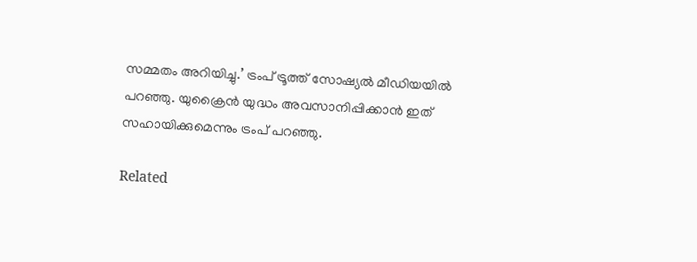സമ്മതം അറിയിച്ചു.’ ട്രംപ് ട്രൂത്ത് സോഷ്യല്‍ മീഡിയയില്‍ പറഞ്ഞു. യുക്രൈന്‍ യുദ്ധം അവസാനിപ്പിക്കാന്‍ ഇത് സഹായിക്കുമെന്നും ട്രംപ് പറഞ്ഞു.

Related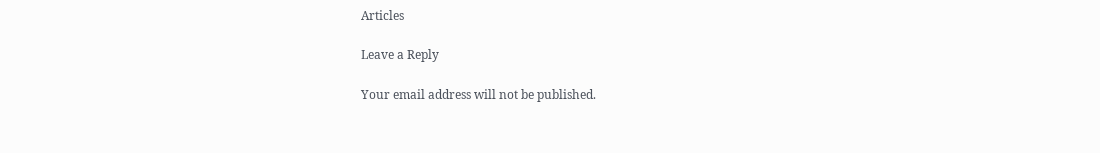Articles

Leave a Reply

Your email address will not be published.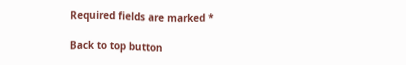Required fields are marked *

Back to top button